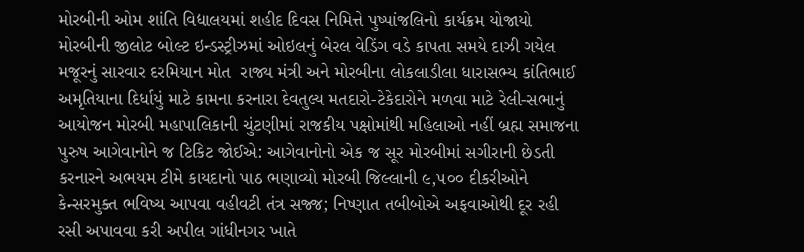મોરબીની ઓમ શાંતિ વિદ્યાલયમાં શહીદ દિવસ નિમિત્તે પુષ્પાંજલિનો કાર્યક્રમ યોજાયો મોરબીની જીલોટ બોલ્ટ ઇન્ડસ્ટ્રીઝમાં ઓઇલનું બેરલ વેડિંગ વડે કાપતા સમયે દાઝી ગયેલ મજૂરનું સારવાર દરમિયાન મોત  રાજ્ય મંત્રી અને મોરબીના લોકલાડીલા ધારાસભ્ય કાંતિભાઈ અમૃતિયાના દિર્ધાયું માટે કામના કરનારા દેવતુલ્ય મતદારો-ટેકેદારોને મળવા માટે રેલી-સભાનું આયોજન મોરબી મહાપાલિકાની ચુંટણીમાં રાજકીય પક્ષોમાંથી મહિલાઓ નહીં બ્રહ્મ સમાજના પુરુષ આગેવાનોને જ ટિકિટ જોઈએ: આગેવાનોનો એક જ સૂર મોરબીમાં સગીરાની છેડતી કરનારને અભયમ ટીમે કાયદાનો પાઠ ભણાવ્યો મોરબી જિલ્લાની ૯,૫૦૦ દીકરીઓને કેન્સરમુક્ત ભવિષ્ય આપવા વહીવટી તંત્ર સજ્જ; નિષ્ણાત તબીબોએ અફવાઓથી દૂર રહી રસી અપાવવા કરી અપીલ ગાંધીનગર ખાતે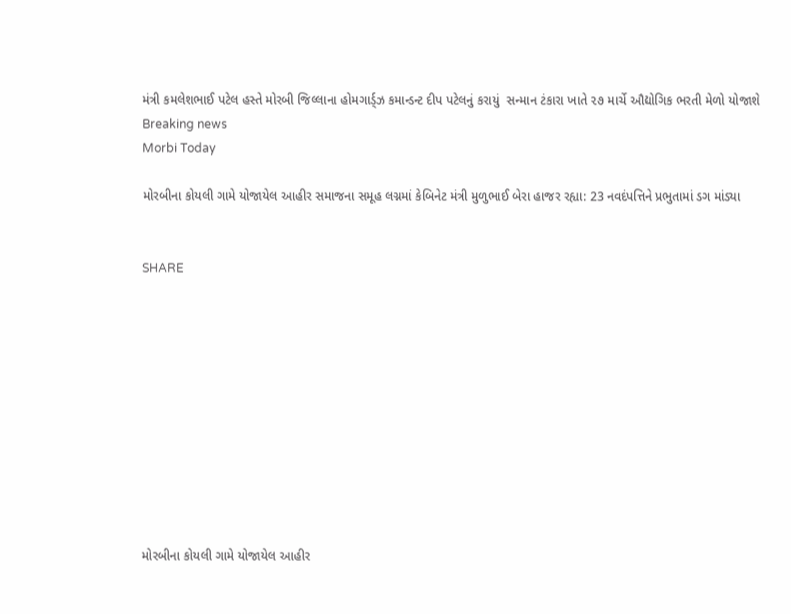મંત્રી કમલેશભાઈ પટેલ હસ્તે મોરબી જિલ્લાના હોમગાર્ડ્ઝ કમાન્ડન્ટ દીપ પટેલનું કરાયું  સન્માન ટંકારા ખાતે ૨૭ માર્ચે ઔદ્યોગિક ભરતી મેળો યોજાશે
Breaking news
Morbi Today

મોરબીના કોયલી ગામે યોજાયેલ આહીર સમાજના સમૂહ લગ્નમાં કેબિનેટ મંત્રી મુળુભાઈ બેરા હાજર રહ્યા: 23 નવદંપત્તિને પ્રભુતામાં ડગ માંડ્યા


SHARE











મોરબીના કોયલી ગામે યોજાયેલ આહીર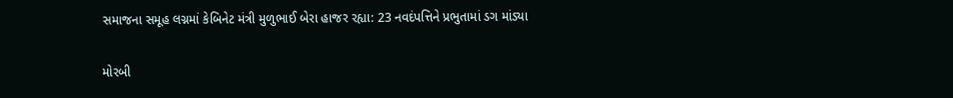સમાજના સમૂહ લગ્નમાં કેબિનેટ મંત્રી મુળુભાઈ બેરા હાજર રહ્યા: 23 નવદંપત્તિને પ્રભુતામાં ડગ માંડ્યા

મોરબી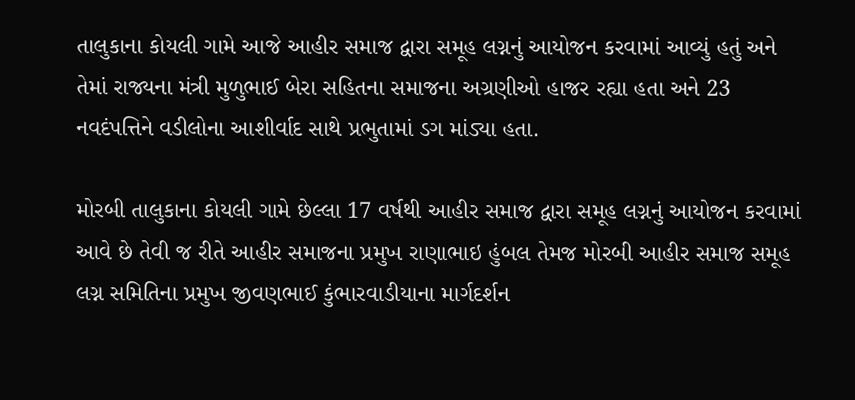તાલુકાના કોયલી ગામે આજે આહીર સમાજ દ્વારા સમૂહ લગ્નનું આયોજન કરવામાં આવ્યું હતું અને તેમાં રાજ્યના મંત્રી મુળુભાઈ બેરા સહિતના સમાજના અગ્રણીઓ હાજર રહ્યા હતા અને 23 નવદંપત્તિને વડીલોના આશીર્વાદ સાથે પ્રભુતામાં ડગ માંડ્યા હતા.

મોરબી તાલુકાના કોયલી ગામે છેલ્લા 17 વર્ષથી આહીર સમાજ દ્વારા સમૂહ લગ્નનું આયોજન કરવામાં આવે છે તેવી જ રીતે આહીર સમાજના પ્રમુખ રાણાભાઇ હુંબલ તેમજ મોરબી આહીર સમાજ સમૂહ લગ્ન સમિતિના પ્રમુખ જીવણભાઈ કુંભારવાડીયાના માર્ગદર્શન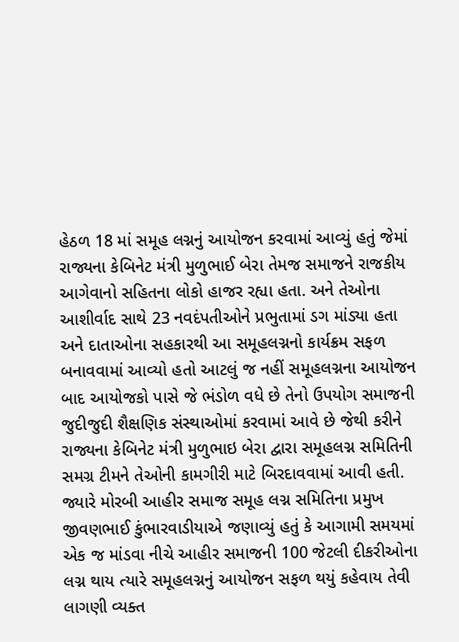હેઠળ 18 માં સમૂહ લગ્નનું આયોજન કરવામાં આવ્યું હતું જેમાં રાજ્યના કેબિનેટ મંત્રી મુળુભાઈ બેરા તેમજ સમાજને રાજકીય આગેવાનો સહિતના લોકો હાજર રહ્યા હતા. અને તેઓના આશીર્વાદ સાથે 23 નવદંપતીઓને પ્રભુતામાં ડગ માંડ્યા હતા અને દાતાઓના સહકારથી આ સમૂહલગ્નનો કાર્યક્રમ સફળ બનાવવામાં આવ્યો હતો આટલું જ નહીં સમૂહલગ્નના આયોજન બાદ આયોજકો પાસે જે ભંડોળ વધે છે તેનો ઉપયોગ સમાજની જુદીજુદી શૈક્ષણિક સંસ્થાઓમાં કરવામાં આવે છે જેથી કરીને રાજ્યના કેબિનેટ મંત્રી મુળુભાઇ બેરા દ્વારા સમૂહલગ્ન સમિતિની સમગ્ર ટીમને તેઓની કામગીરી માટે બિરદાવવામાં આવી હતી. જ્યારે મોરબી આહીર સમાજ સમૂહ લગ્ન સમિતિના પ્રમુખ જીવણભાઈ કુંભારવાડીયાએ જણાવ્યું હતું કે આગામી સમયમાં એક જ માંડવા નીચે આહીર સમાજની 100 જેટલી દીકરીઓના લગ્ન થાય ત્યારે સમૂહલગ્નનું આયોજન સફળ થયું કહેવાય તેવી લાગણી વ્યક્ત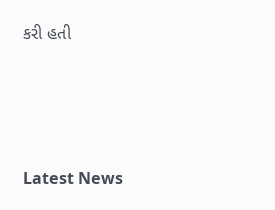કરી હતી






Latest News